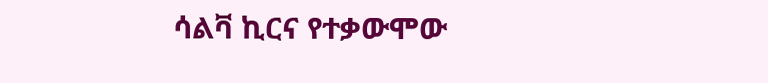ሳልቫ ኪርና የተቃውሞው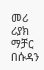መሪ ሪያክ ማቻር በሱዳን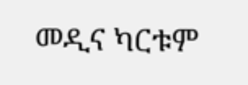መዲና ካርቱም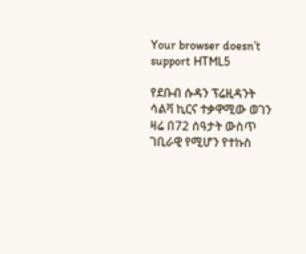Your browser doesn’t support HTML5

የደቡብ ሱዳን ፕሬዚዳንት ሳልቫ ኪርና ተቃዋሚው ወገን ዛሬ በ72 ሰዓታት ውስጥ ገቢራዊ የሚሆን የተኩስ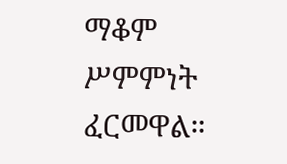ማቆም ሥምምነት ፈርመዋል።